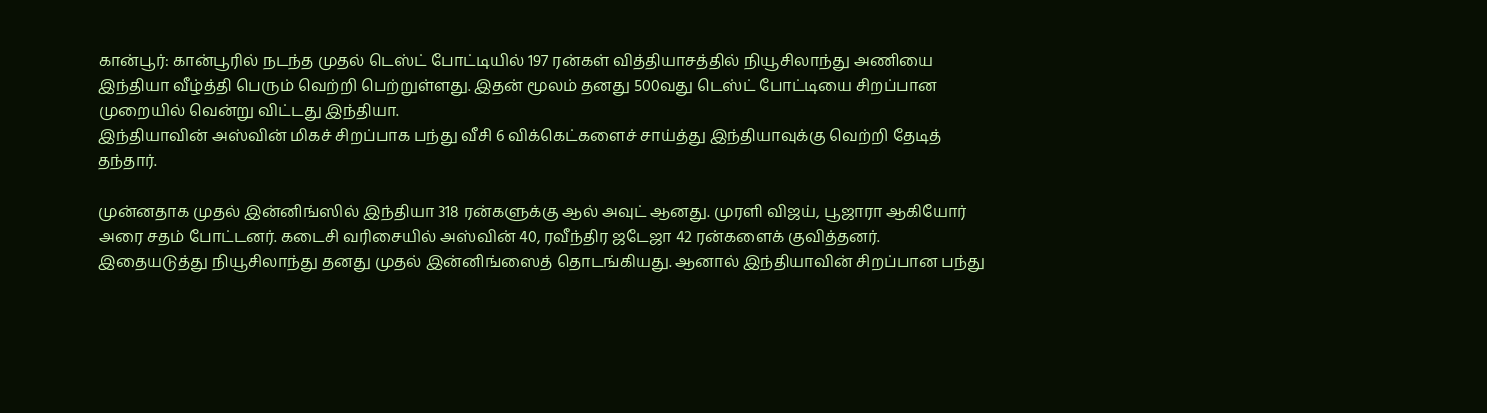கான்பூர்: கான்பூரில் நடந்த முதல் டெஸ்ட் போட்டியில் 197 ரன்கள் வித்தியாசத்தில் நியூசிலாந்து அணியை இந்தியா வீழ்த்தி பெரும் வெற்றி பெற்றுள்ளது. இதன் மூலம் தனது 500வது டெஸ்ட் போட்டியை சிறப்பான முறையில் வென்று விட்டது இந்தியா.
இந்தியாவின் அஸ்வின் மிகச் சிறப்பாக பந்து வீசி 6 விக்கெட்களைச் சாய்த்து இந்தியாவுக்கு வெற்றி தேடித் தந்தார்.

முன்னதாக முதல் இன்னிங்ஸில் இந்தியா 318 ரன்களுக்கு ஆல் அவுட் ஆனது. முரளி விஜய், பூஜாரா ஆகியோர் அரை சதம் போட்டனர். கடைசி வரிசையில் அஸ்வின் 40, ரவீந்திர ஜடேஜா 42 ரன்களைக் குவித்தனர்.
இதையடுத்து நியூசிலாந்து தனது முதல் இன்னிங்ஸைத் தொடங்கியது. ஆனால் இந்தியாவின் சிறப்பான பந்து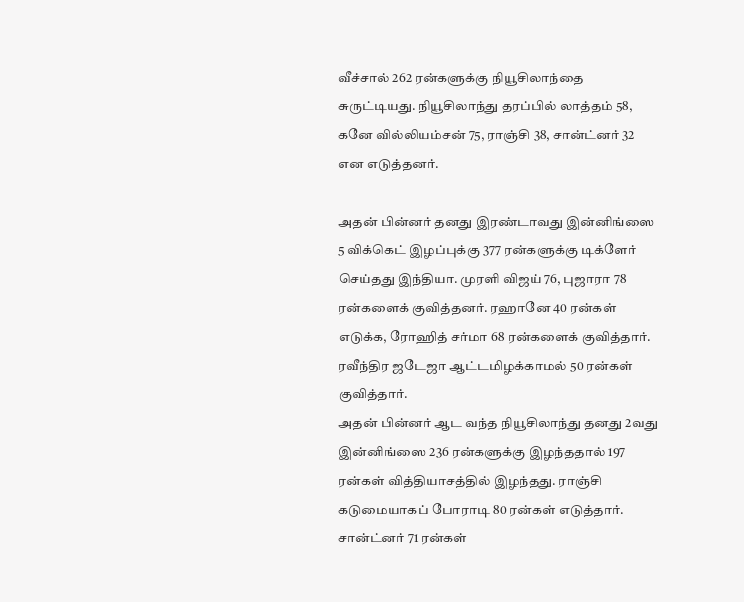வீச்சால் 262 ரன்களுக்கு நியூசிலாந்தை சுருட்டியது. நியூசிலாந்து தரப்பில் லாத்தம் 58, கனே வில்லியம்சன் 75, ராஞ்சி 38, சான்ட்னர் 32 என எடுத்தனர்.

அதன் பின்னர் தனது இரண்டாவது இன்னிங்ஸை 5 விக்கெட் இழப்புக்கு 377 ரன்களுக்கு டிக்ளேர் செய்தது இந்தியா. முரளி விஜய் 76, புஜாரா 78 ரன்களைக் குவித்தனர். ரஹானே 40 ரன்கள் எடுக்க, ரோஹித் சர்மா 68 ரன்களைக் குவித்தார். ரவீந்திர ஜடேஜா ஆட்டமிழக்காமல் 50 ரன்கள் குவித்தார்.
அதன் பின்னர் ஆட வந்த நியூசிலாந்து தனது 2வது இன்னிங்ஸை 236 ரன்களுக்கு இழந்ததால் 197 ரன்கள் வித்தியாசத்தில் இழந்தது. ராஞ்சி கடுமையாகப் போராடி 80 ரன்கள் எடுத்தார். சான்ட்னர் 71 ரன்கள்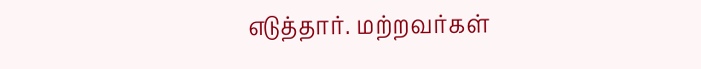எடுத்தார். மற்றவர்கள்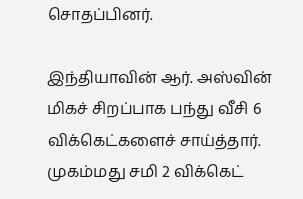சொதப்பினர்.

இந்தியாவின் ஆர். அஸ்வின் மிகச் சிறப்பாக பந்து வீசி 6 விக்கெட்களைச் சாய்த்தார். முகம்மது சமி 2 விக்கெட்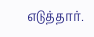எடுத்தார்.